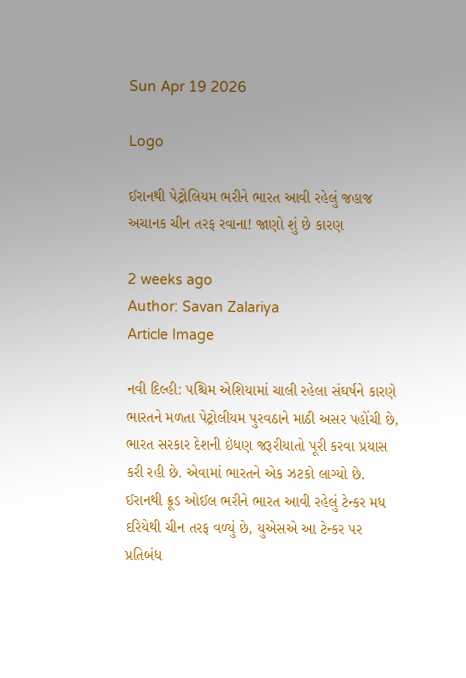Sun Apr 19 2026

Logo

ઈરાનથી પેટ્રોલિયમ ભરીને ભારત આવી રહેલું જહાજ અચાનક ચીન તરફ રવાના! જાણો શું છે કારણ

2 weeks ago
Author: Savan Zalariya
Article Image

નવી દિલ્હી: પશ્ચિમ એશિયામાં ચાલી રહેલા સંઘર્ષને કારણે ભારતને મળતા પેટ્રોલીયમ પુરવઠાને માઠી અસર પહોંચી છે, ભારત સરકાર દેશની ઇંધણ જરૂરીયાતો પૂરી કરવા પ્રયાસ કરી રહી છે. એવામાં ભારતને એક ઝટકો લાગ્યો છે. ઈરાનથી ક્રૂડ ઓઈલ ભરીને ભારત આવી રહેલું ટેન્કર મધ દરિયેથી ચીન તરફ વળ્યું છે, યુએસએ આ ટેન્કર પર પ્રતિબંધ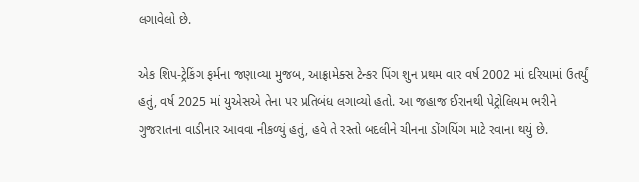લગાવેલો છે.

એક શિપ-ટ્રેકિંગ ફર્મના જણાવ્યા મુજબ, આફ્રામેક્સ ટેન્કર પિંગ શુન પ્રથમ વાર વર્ષ 2002 માં દરિયામાં ઉતર્યું હતું, વર્ષ 2025 માં યુએસએ તેના પર પ્રતિબંધ લગાવ્યો હતો. આ જહાજ ઈરાનથી પેટ્રોલિયમ ભરીને ગુજરાતના વાડીનાર આવવા નીકળ્યું હતું, હવે તે રસ્તો બદલીને ચીનના ડોંગયિંગ માટે રવાના થયું છે.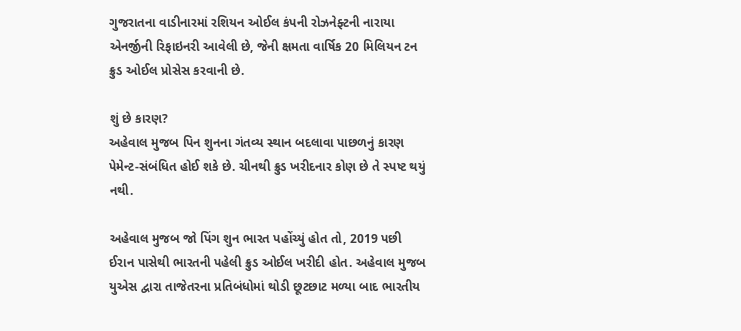ગુજરાતના વાડીનારમાં રશિયન ઓઈલ કંપની રોઝનેફ્ટની નારાયા એનર્જીની રિફાઇનરી આવેલી છે, જેની ક્ષમતા વાર્ષિક 20 મિલિયન ટન ક્રુડ ઓઈલ પ્રોસેસ કરવાની છે.

શું છે કારણ?
અહેવાલ મુજબ પિન શુનના ગંતવ્ય સ્થાન બદલાવા પાછળનું કારણ પેમેન્ટ-સંબંધિત હોઈ શકે છે. ચીનથી ક્રુડ ખરીદનાર કોણ છે તે સ્પષ્ટ થયું નથી.

અહેવાલ મુજબ જો પિંગ શુન ભારત પહોંચ્યું હોત તો, 2019 પછી ઈરાન પાસેથી ભારતની પહેલી ક્રુડ ઓઈલ ખરીદી હોત. અહેવાલ મુજબ યુએસ દ્વારા તાજેતરના પ્રતિબંધોમાં થોડી છૂટછાટ મળ્યા બાદ ભારતીય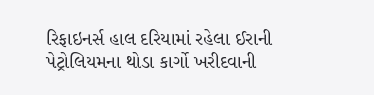રિફાઇનર્સ હાલ દરિયામાં રહેલા ઈરાની પેટ્રોલિયમના થોડા કાર્ગો ખરીદવાની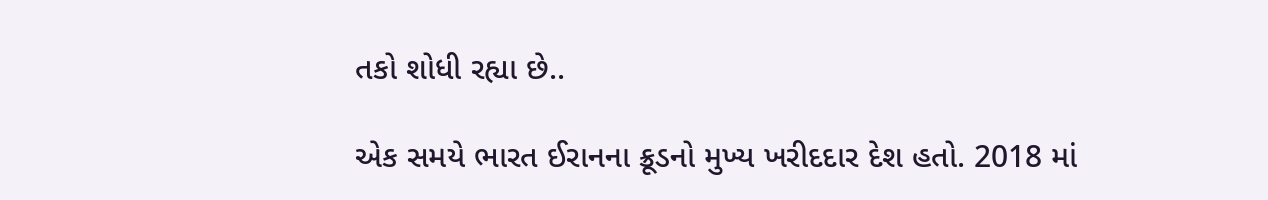તકો શોધી રહ્યા છે..

એક સમયે ભારત ઈરાનના ક્રૂડનો મુખ્ય ખરીદદાર દેશ હતો. 2018 માં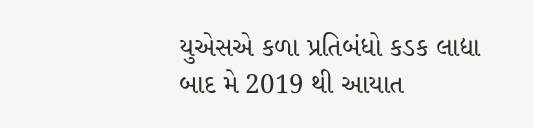યુએસએ કળા પ્રતિબંધો કડક લાદ્યા બાદ મે 2019 થી આયાત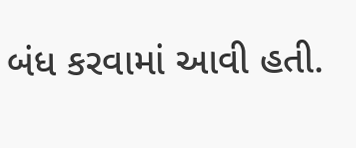બંધ કરવામાં આવી હતી.